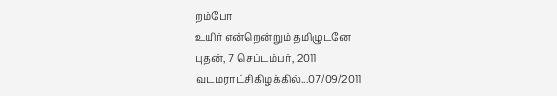றம்போ
உயிர் என்றென்றும் தமிழுடனே
புதன், 7 செப்டம்பர், 2011
வடமராட்சிகிழக்கில்...07/09/2011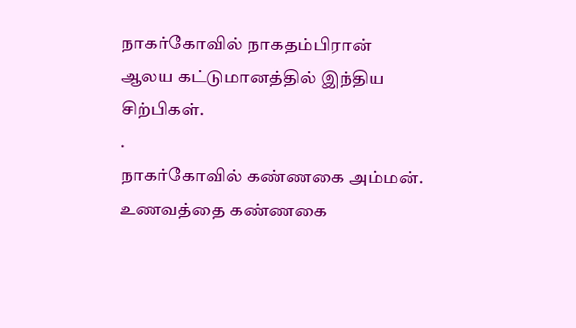நாகர்கோவில் நாகதம்பிரான் ஆலய கட்டுமானத்தில் இந்திய சிற்பிகள்.
.
நாகர்கோவில் கண்ணகை அம்மன்.
உணவத்தை கண்ணகை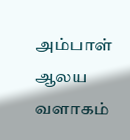அம்பாள் ஆலய வளாகம்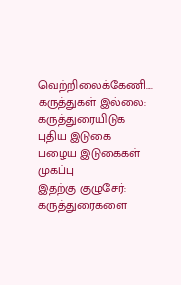வெற்றிலைக்கேணி....
கருத்துகள் இல்லை:
கருத்துரையிடுக
புதிய இடுகை
பழைய இடுகைகள்
முகப்பு
இதற்கு குழுசேர்:
கருத்துரைகளை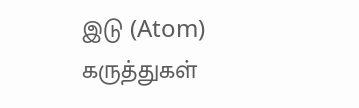இடு (Atom)
கருத்துகள்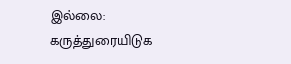இல்லை:
கருத்துரையிடுக